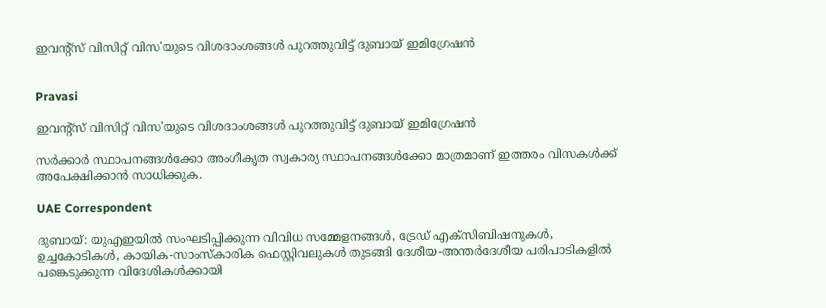ഇവന്‍റ്സ് വിസിറ്റ് വിസ'യുടെ വിശദാംശങ്ങൾ പുറത്തുവിട്ട് ദുബായ് ഇമിഗ്രേഷൻ


Pravasi

ഇവന്‍റ്സ് വിസിറ്റ് വിസ'യുടെ വിശദാംശങ്ങൾ പുറത്തുവിട്ട് ദുബായ് ഇമിഗ്രേഷൻ

സർക്കാർ സ്ഥാപനങ്ങൾക്കോ അംഗീകൃത സ്വകാര്യ സ്ഥാപനങ്ങൾക്കോ മാത്രമാണ് ഇത്തരം വിസകൾക്ക് അപേക്ഷിക്കാൻ സാധിക്കുക.

UAE Correspondent

ദുബായ്: യുഎഇയിൽ സംഘടിപ്പിക്കുന്ന വിവിധ സമ്മേളനങ്ങൾ, ട്രേഡ് എക്സിബിഷനുകൾ, ഉച്ചകോടികൾ, കായിക-സാംസ്കാരിക ഫെസ്റ്റിവലുകൾ തുടങ്ങി ദേശീയ-അന്തർദേശീയ പരിപാടികളിൽ പങ്കെടുക്കുന്ന വിദേശികൾക്കായി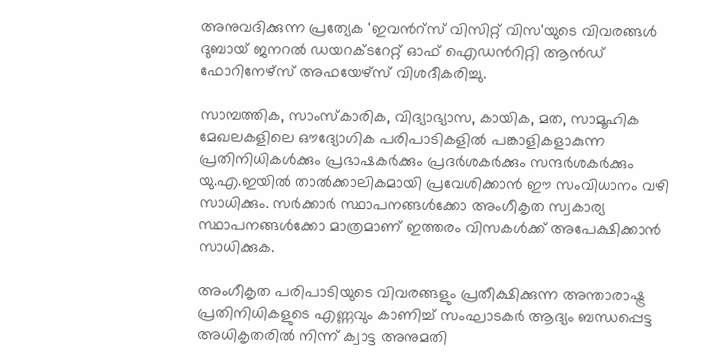അനുവദിക്കുന്ന പ്രത്യേക 'ഇവന്‍റ്സ് വിസിറ്റ് വിസ'യുടെ വിവരങ്ങൾ ദുബായ് ജനറൽ ഡയറക്ടറേറ്റ് ഓഫ് ഐഡന്‍റിറ്റി ആൻഡ് ഫോറിനേഴ്‌സ് അഫയേഴ്സ് വിശദീകരിച്ചു.

സാമ്പത്തിക, സാംസ്കാരിക, വിദ്യാഭ്യാസ, കായിക, മത, സാമൂഹിക മേഖലകളിലെ ഔദ്യോഗിക പരിപാടികളിൽ പങ്കാളികളാകുന്ന പ്രതിനിധികൾക്കും പ്രഭാഷകർക്കും പ്രദർശകർക്കും സന്ദർശകർക്കും യു.എ.ഇയിൽ താൽക്കാലികമായി പ്രവേശിക്കാൻ ഈ സംവിധാനം വഴി സാധിക്കും. സർക്കാർ സ്ഥാപനങ്ങൾക്കോ അംഗീകൃത സ്വകാര്യ സ്ഥാപനങ്ങൾക്കോ മാത്രമാണ് ഇത്തരം വിസകൾക്ക് അപേക്ഷിക്കാൻ സാധിക്കുക.

അംഗീകൃത പരിപാടിയുടെ വിവരങ്ങളും പ്രതീക്ഷിക്കുന്ന അന്താരാഷ്ട്ര പ്രതിനിധികളുടെ എണ്ണവും കാണിച്ച് സംഘാടകർ ആദ്യം ബന്ധപ്പെട്ട അധികൃതരിൽ നിന്ന് ക്വാട്ട അനുമതി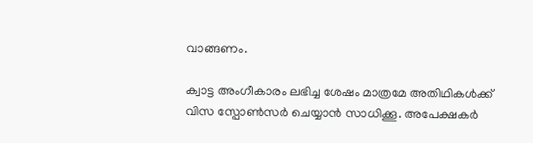വാങ്ങണം.

ക്വാട്ട അംഗീകാരം ലഭിച്ച ശേഷം മാത്രമേ അതിഥികൾക്ക് വിസ സ്പോൺസർ ചെയ്യാൻ സാധിക്കൂ. അപേക്ഷകർ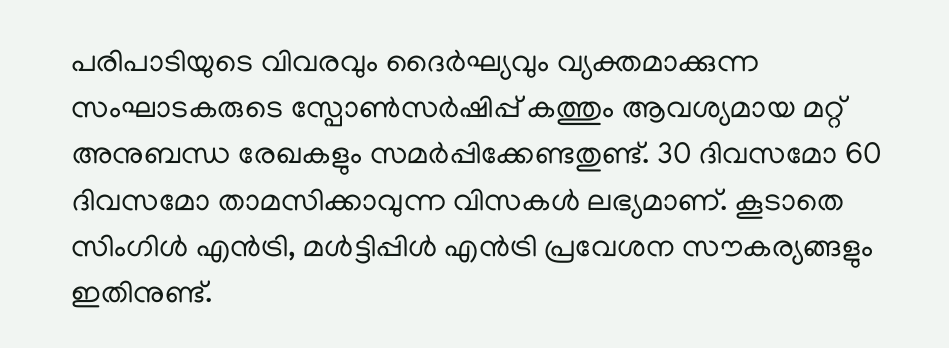പരിപാടിയുടെ വിവരവും ദൈർഘ്യവും വ്യക്തമാക്കുന്ന സംഘാടകരുടെ സ്പോൺസർഷിപ്പ് കത്തും ആവശ്യമായ മറ്റ് അനുബന്ധ രേഖകളും സമർപ്പിക്കേണ്ടതുണ്ട്. 30 ദിവസമോ 60 ദിവസമോ താമസിക്കാവുന്ന വിസകൾ ലഭ്യമാണ്. കൂടാതെ സിംഗിൾ എൻട്രി, മൾട്ടിപ്പിൾ എൻട്രി പ്രവേശന സൗകര്യങ്ങളും ഇതിനുണ്ട്.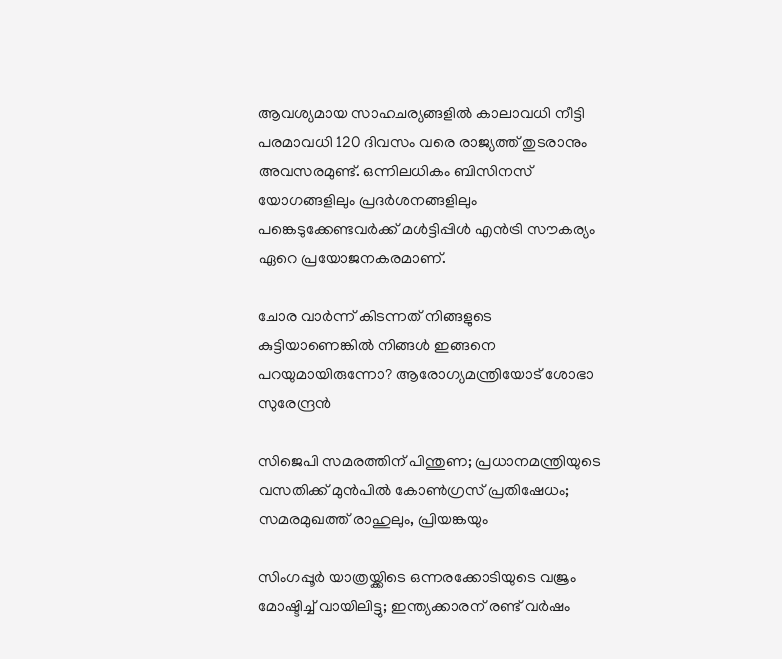ആവശ്യമായ സാഹചര്യങ്ങളിൽ കാലാവധി നീട്ടി പരമാവധി 120 ദിവസം വരെ രാജ്യത്ത് തുടരാനും അവസരമുണ്ട്. ഒന്നിലധികം ബിസിനസ് യോഗങ്ങളിലും പ്രദർശനങ്ങളിലും പങ്കെടുക്കേണ്ടവർക്ക് മൾട്ടിപ്പിൾ എൻട്രി സൗകര്യം ഏറെ പ്രയോജനകരമാണ്.

ചോര വാർന്ന് കിടന്നത് നിങ്ങളുടെ കുട്ടിയാണെങ്കിൽ നിങ്ങൾ ഇങ്ങനെ പറയുമായിരുന്നോ? ആരോഗ്യമന്ത്രിയോട് ശോഭാ സുരേന്ദ്രൻ

സിജെപി സമരത്തിന് പിന്തുണ; പ്രധാനമന്ത്രിയുടെ വസതിക്ക് മുന്‍പില്‍ കോൺഗ്രസ് പ്രതിഷേധം; സമരമുഖത്ത് രാഹുലും, പ്രിയങ്കയും

സിംഗപ്പൂർ യാത്രയ്ക്കിടെ ഒന്നരക്കോടിയുടെ വജ്രം മോഷ്ടിച്ച് വായിലിട്ടു; ഇന്ത്യക്കാരന് രണ്ട് വർഷം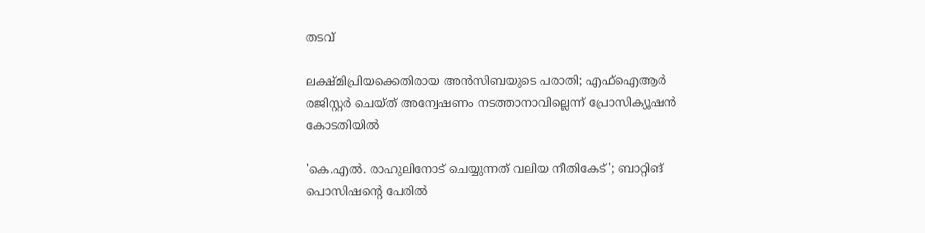തടവ്

ലക്ഷ്മിപ്രിയക്കെതിരായ അൻസിബയുടെ പരാതി; എഫ്ഐആർ രജിസ്റ്റർ ചെയ്ത് അന്വേഷണം നടത്താനാവില്ലെന്ന് പ്രോസിക്യൂഷൻ കോടതിയിൽ

'കെ.എൽ. രാഹുലിനോട് ചെയ്യുന്നത് വലിയ നീതികേട്'; ബാറ്റിങ് പൊസിഷന്‍റെ പേരിൽ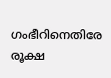ഗംഭീറിനെതിരേ രൂക്ഷ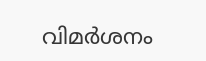വിമർശനം